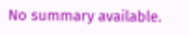No summary available.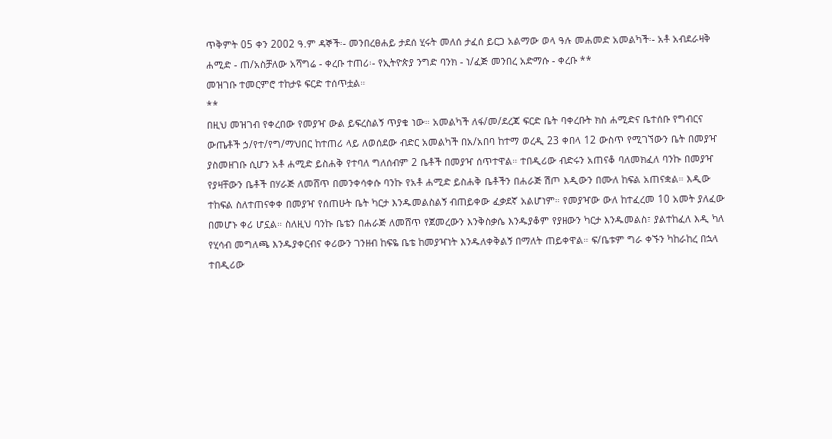ጥቅምት 05 ቀን 2002 ዓ.ም ዳኞች፡- መንበረፀሐይ ታደሰ ሂሩት መለሰ ታፈሰ ይርጋ አልማው ወላ ዓሉ መሐመድ አመልካች፡- አቶ አብደራዛቅ ሐሚድ - ጠ/አስቻለው አሻግሬ - ቀረቡ ተጠሪ፡- የኢትዮጵያ ንግድ ባንክ - ነ/ፈጅ መንበረ አድማሱ - ቀረቡ **
መዝገቡ ተመርምሮ ተከታዩ ፍርድ ተሰጥቷል።
**
በዚህ መዝገብ የቀረበው የመያዣ ውል ይፍረስልኝ ጥያቄ ነው። አመልካች ለፋ/መ/ደረጃ ፍርድ ቤት ባቀረቡት ክስ ሐሚድና ቤተሰቡ የግብርና ውጤቶች ኃ/የተ/የግ/ማህበር ከተጠሪ ላይ ለወሰደው ብድር አመልካች በአ/አበባ ከተማ ወረዲ 23 ቀበላ 12 ውስጥ የሚገኘውን ቤት በመያዣ ያስመዘገቡ ሲሆን አቶ ሐሚድ ይስሐቅ የተባለ ግለሰብም 2 ቤቶች በመያዣ ሰጥተዋል። ተበዲሪው ብድሩን አጠናቆ ባለመክፈለ ባንኩ በመያዣ የያዛቸውን ቤቶች በሃራጅ ለመሸጥ በመንቀሳቀሱ ባንኩ የአቶ ሐሚድ ይስሐቅ ቤቶችን በሐራጅ ሽጦ እዲውን በሙለ ከፍል አጠናቋል። እዲው ተከፍል ስለተጠናቀቀ በመያዣ የሰጠሁት ቤት ካርታ እንዱመልስልኝ ብጠይቀው ፈቃደኛ አልሆነም። የመያዣው ውለ ከተፈረመ 10 አመት ያለፈው በመሆኑ ቀሪ ሆኗል። ስለዚህ ባንኩ ቤቴን በሐራጅ ለመሸጥ የጀመረውን እንቅስቃሴ እንዱያቆም የያዘውን ካርታ እንዱመልስ፣ ያልተከፈለ እዲ ካለ የሂሳብ መግለጫ እንዱያቀርብና ቀሪውን ገንዘብ ከፍዬ ቤቴ ከመያዣነት እንዱለቀቅልኝ በማለት ጠይቀዋል። ፍ/ቤቱም ግራ ቀኙን ካከራከረ በኋላ ተበዲሪው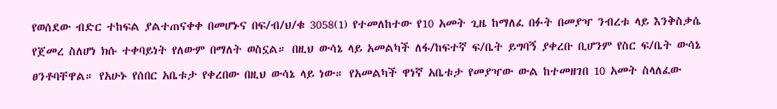የወሰደው ብድር ተከፍል ያልተጠናቀቀ በመሆኑና በፍ/ብ/ህ/ቁ 3058(1) የተመለከተው የ10 አመት ጊዜ ከማለፈ በፉት በመያዣ ንብረቱ ላይ እንቅስቃሴ የጀመረ ስለሆነ ክሱ ተቀባይነት የለውም በማለት ወስኗል። በዚህ ውሳኔ ላይ አመልካች ለፋ/ከፍተኛ ፍ/ቤት ይግባኝ ያቀረቡ ቢሆንም የስር ፍ/ቤት ውሳኔ ፀንቶባቸዋል። የአሁኑ የሰበር አቤቱታ የቀረበው በዚህ ውሳኔ ላይ ነው። የአመልካች ዋነኛ አቤቱታ የመያዣው ውል ከተመዘገበ 10 አመት ስላለፈው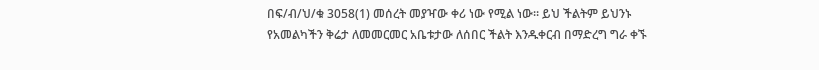በፍ/ብ/ህ/ቁ 3058(1) መሰረት መያዣው ቀሪ ነው የሚል ነው። ይህ ችልትም ይህንኑ የአመልካችን ቅሬታ ለመመርመር አቤቱታው ለሰበር ችልት እንዱቀርብ በማድረግ ግራ ቀኙ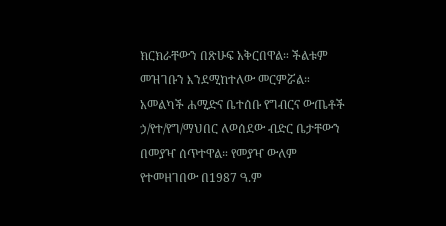ክርክራቸውን በጽሁፍ አቅርበዋል። ችልቱም መዝገቡን እንደሚከተለው መርምሯል።
አመልካች ሐሚድና ቤተሰቡ የግብርና ውጤቶች ኃ/የተ/የግ/ማህበር ለወሰደው ብድር ቤታቸውን በመያዣ ሰጥተዋል። የመያዣ ውለም የተመዘገበው በ1987 ዓ.ም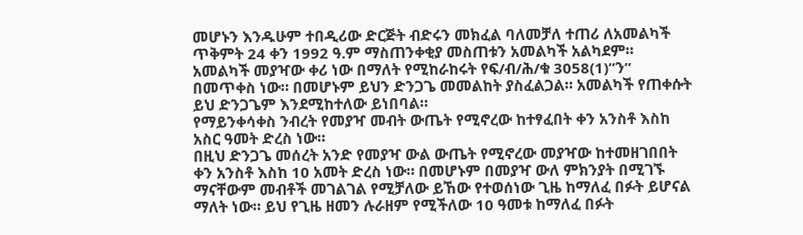መሆኑን እንዱሁም ተበዲሪው ድርጅት ብድሩን መክፈል ባለመቻለ ተጠሪ ለአመልካች ጥቅምት 24 ቀን 1992 ዓ.ም ማስጠንቀቂያ መስጠቱን አመልካች አልካደም።
አመልካች መያዣው ቀሪ ነው በማለት የሚከራከሩት የፍ/ብ/ሕ/ቁ 3058(1)”ን” በመጥቀስ ነው። በመሆኑም ይህን ድንጋጌ መመልከት ያስፈልጋል። አመልካች የጠቀሱት ይህ ድንጋጌም እንደሚከተለው ይነበባል።
የማይንቀሳቀስ ንብረት የመያዣ መብት ውጤት የሚኖረው ከተፃፈበት ቀን አንስቶ እስከ አስር ዓመት ድረስ ነው።
በዚህ ድንጋጌ መሰረት አንድ የመያዣ ውል ውጤት የሚኖረው መያዣው ከተመዘገበበት ቀን አንስቶ እስከ 10 አመት ድረስ ነው። በመሆኑም በመያዣ ውለ ምክንያት በሚገኙ ማናቸውም መብቶች መገልገል የሚቻለው ይኸው የተወሰነው ጊዜ ከማለፈ በፉት ይሆናል ማለት ነው። ይህ የጊዜ ዘመን ሉራዘም የሚችለው 10 ዓመቱ ከማለፈ በፉት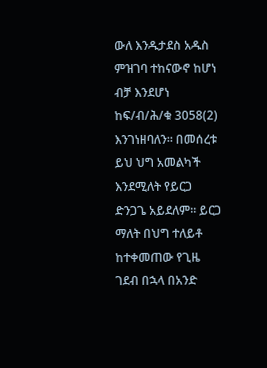ውለ እንዱታደስ አዱስ ምዝገባ ተከናውኖ ከሆነ ብቻ እንደሆነ ከፍ/ብ/ሕ/ቁ 3058(2) እንገነዘባለን። በመሰረቱ ይህ ህግ አመልካች እንደሚለት የይርጋ ድንጋጌ አይደለም። ይርጋ ማለት በህግ ተለይቶ ከተቀመጠው የጊዜ ገደብ በኋላ በአንድ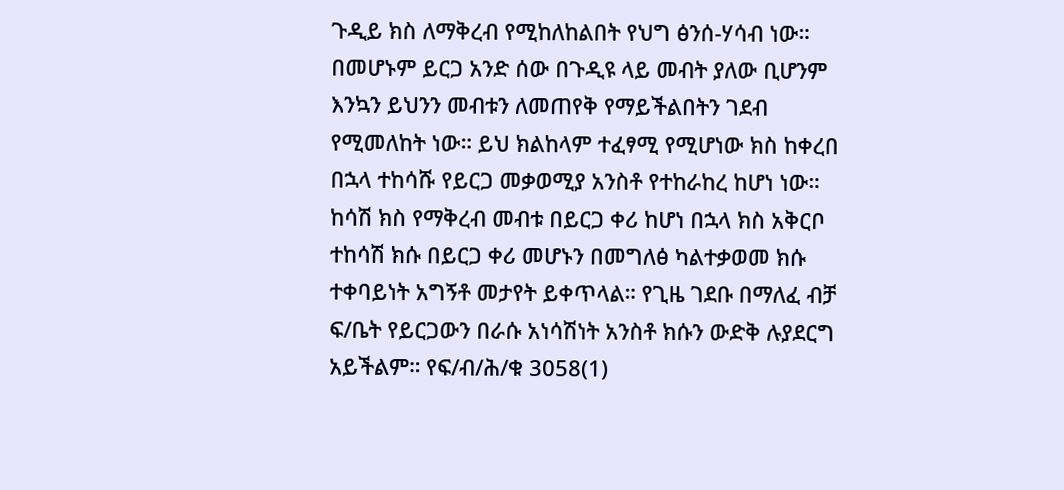ጉዲይ ክስ ለማቅረብ የሚከለከልበት የህግ ፅንሰ-ሃሳብ ነው። በመሆኑም ይርጋ አንድ ሰው በጉዲዩ ላይ መብት ያለው ቢሆንም እንኳን ይህንን መብቱን ለመጠየቅ የማይችልበትን ገደብ የሚመለከት ነው። ይህ ክልከላም ተፈፃሚ የሚሆነው ክስ ከቀረበ በኋላ ተከሳሹ የይርጋ መቃወሚያ አንስቶ የተከራከረ ከሆነ ነው። ከሳሽ ክስ የማቅረብ መብቱ በይርጋ ቀሪ ከሆነ በኋላ ክስ አቅርቦ ተከሳሽ ክሱ በይርጋ ቀሪ መሆኑን በመግለፅ ካልተቃወመ ክሱ ተቀባይነት አግኝቶ መታየት ይቀጥላል። የጊዜ ገደቡ በማለፈ ብቻ ፍ/ቤት የይርጋውን በራሱ አነሳሽነት አንስቶ ክሱን ውድቅ ሉያደርግ አይችልም። የፍ/ብ/ሕ/ቁ 3058(1)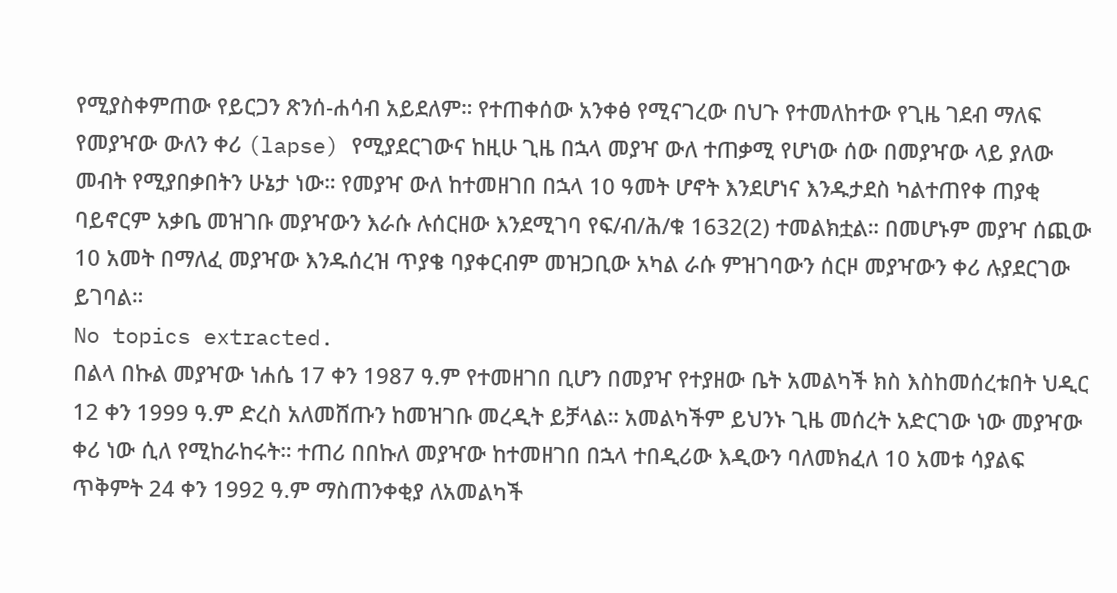የሚያስቀምጠው የይርጋን ጽንሰ-ሐሳብ አይደለም። የተጠቀሰው አንቀፅ የሚናገረው በህጉ የተመለከተው የጊዜ ገደብ ማለፍ የመያዣው ውለን ቀሪ (lapse) የሚያደርገውና ከዚሁ ጊዜ በኋላ መያዣ ውለ ተጠቃሚ የሆነው ሰው በመያዣው ላይ ያለው መብት የሚያበቃበትን ሁኔታ ነው። የመያዣ ውለ ከተመዘገበ በኋላ 10 ዓመት ሆኖት እንደሆነና እንዱታደስ ካልተጠየቀ ጠያቂ ባይኖርም አቃቤ መዝገቡ መያዣውን እራሱ ሉሰርዘው እንደሚገባ የፍ/ብ/ሕ/ቁ 1632(2) ተመልክቷል። በመሆኑም መያዣ ሰጪው 10 አመት በማለፈ መያዣው እንዱሰረዝ ጥያቄ ባያቀርብም መዝጋቢው አካል ራሱ ምዝገባውን ሰርዞ መያዣውን ቀሪ ሉያደርገው ይገባል።
No topics extracted.
በልላ በኩል መያዣው ነሐሴ 17 ቀን 1987 ዓ.ም የተመዘገበ ቢሆን በመያዣ የተያዘው ቤት አመልካች ክስ እስከመሰረቱበት ህዲር 12 ቀን 1999 ዓ.ም ድረስ አለመሸጡን ከመዝገቡ መረዲት ይቻላል። አመልካችም ይህንኑ ጊዜ መሰረት አድርገው ነው መያዣው ቀሪ ነው ሲለ የሚከራከሩት። ተጠሪ በበኩለ መያዣው ከተመዘገበ በኋላ ተበዲሪው እዲውን ባለመክፈለ 10 አመቱ ሳያልፍ ጥቅምት 24 ቀን 1992 ዓ.ም ማስጠንቀቂያ ለአመልካች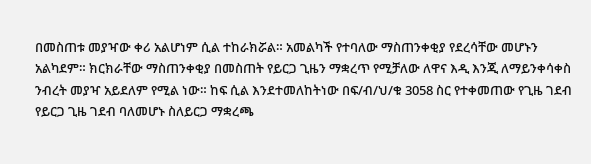በመስጠቱ መያዣው ቀሪ አልሆነም ሲል ተከራክሯል። አመልካች የተባለው ማስጠንቀቂያ የደረሳቸው መሆኑን አልካደም። ክርክራቸው ማስጠንቀቂያ በመስጠት የይርጋ ጊዜን ማቋረጥ የሚቻለው ለዋና እዲ እንጂ ለማይንቀሳቀስ ንብረት መያዣ አይደለም የሚል ነው። ከፍ ሲል እንደተመለከትነው በፍ/ብ/ህ/ቁ 3058 ስር የተቀመጠው የጊዜ ገደብ የይርጋ ጊዜ ገደብ ባለመሆኑ ስለይርጋ ማቋረጫ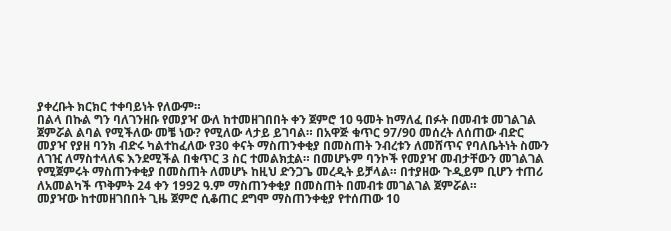ያቀረቡት ክርክር ተቀባይነት የለውም።
በልላ በኩል ግን ባለገንዘቡ የመያዣ ውለ ከተመዘገበበት ቀን ጀምሮ 10 ዓመት ከማለፈ በፉት በመብቱ መገልገል ጀምሯል ልባል የሚችለው መቼ ነው? የሚለው ላታይ ይገባል። በአዋጅ ቁጥር 97/90 መሰረት ለሰጠው ብድር መያዣ የያዘ ባንክ ብድሩ ካልተከፈለው የ30 ቀናት ማስጠንቀቂያ በመስጠት ንብረቱን ለመሸጥና የባለቤትነት ስሙን ለገዢ ለማስተላለፍ እንደሚችል በቁጥር 3 ስር ተመልክቷል። በመሆኑም ባንኮች የመያዣ መብታቸውን መገልገል የሚጀምሩት ማስጠንቀቂያ በመስጠት ለመሆኑ ከዚህ ድንጋጌ መረዲት ይቻላል። በተያዘው ጉዲይም ቢሆን ተጠሪ ለአመልካች ጥቅምት 24 ቀን 1992 ዓ.ም ማስጠንቀቂያ በመስጠት በመብቱ መገልገል ጀምሯል።
መያዣው ከተመዘገበበት ጊዜ ጀምሮ ሲቆጠር ደግሞ ማስጠንቀቂያ የተሰጠው 10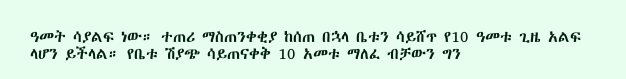ዓመት ሳያልፍ ነው። ተጠሪ ማስጠንቀቂያ ከሰጠ በኋላ ቤቱን ሳይሸጥ የ10 ዓመቱ ጊዜ አልፍ ላሆን ይችላል። የቤቱ ሽያጭ ሳይጠናቀቅ 10 አመቱ ማለፈ ብቻውን ግን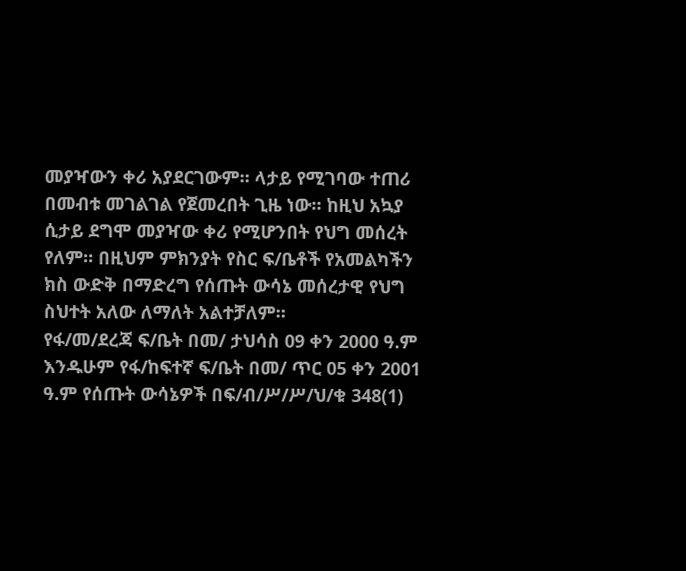መያዣውን ቀሪ አያደርገውም። ላታይ የሚገባው ተጠሪ በመብቱ መገልገል የጀመረበት ጊዜ ነው። ከዚህ አኳያ ሲታይ ደግሞ መያዣው ቀሪ የሚሆንበት የህግ መሰረት የለም። በዚህም ምክንያት የስር ፍ/ቤቶች የአመልካችን ክስ ውድቅ በማድረግ የሰጡት ውሳኔ መሰረታዊ የህግ ስህተት አለው ለማለት አልተቻለም።
የፋ/መ/ደረጃ ፍ/ቤት በመ/ ታህሳስ 09 ቀን 2000 ዓ.ም እንዱሁም የፋ/ከፍተኛ ፍ/ቤት በመ/ ጥር 05 ቀን 2001 ዓ.ም የሰጡት ውሳኔዎች በፍ/ብ/ሥ/ሥ/ህ/ቁ 348(1)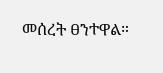መሰረት ፀንተዋል።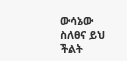ውሳኔው ስለፀና ይህ ችልት